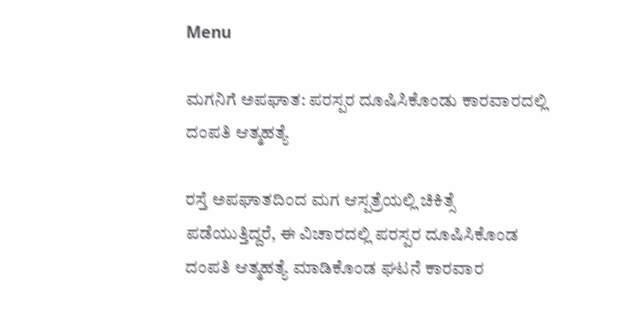Menu

ಮಗನಿಗೆ ಅಪಘಾತ: ಪರಸ್ಪರ ದೂಷಿಸಿಕೊಂಡು ಕಾರವಾರದಲ್ಲಿ ದಂಪತಿ ಆತ್ಮಹತ್ಯೆ

ರಸ್ತೆ ಅಪಘಾತದಿಂದ ಮಗ ಆಸ್ಪತ್ರೆಯಲ್ಲಿ ಚಿಕಿತ್ಸೆ ಪಡೆಯುತ್ತಿದ್ದರೆ, ಈ ವಿಚಾರದಲ್ಲಿ ಪರಸ್ಪರ ದೂಷಿಸಿಕೊಂಡ ದಂಪತಿ ಆತ್ಮಹತ್ಯೆ ಮಾಡಿಕೊಂಡ ಘಟನೆ ಕಾರವಾರ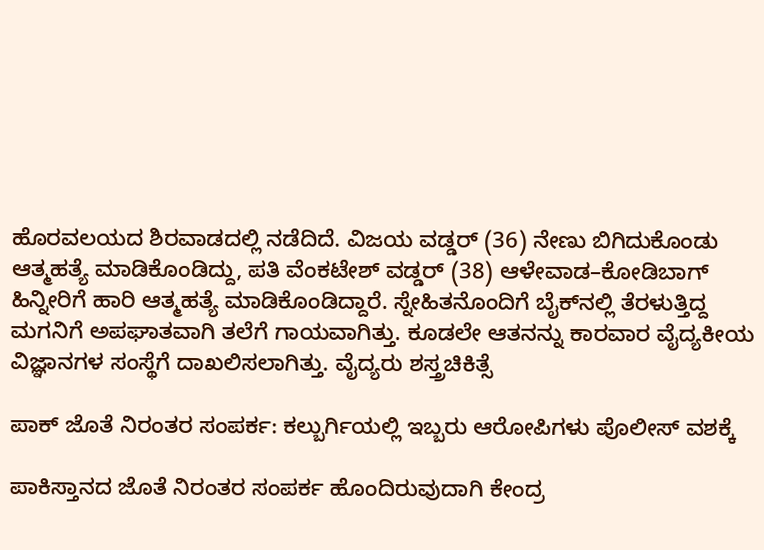ಹೊರವಲಯದ ಶಿರವಾಡದಲ್ಲಿ ನಡೆದಿದೆ. ವಿಜಯ ವಡ್ಡರ್ (36) ನೇಣು ಬಿಗಿದುಕೊಂಡು ಆತ್ಮಹತ್ಯೆ ಮಾಡಿಕೊಂಡಿದ್ದು, ಪತಿ ವೆಂಕಟೇಶ್ ವಡ್ಡರ್ (38) ಆಳೇವಾಡ–ಕೋಡಿಬಾಗ್ ಹಿನ್ನೀರಿಗೆ ಹಾರಿ ಆತ್ಮಹತ್ಯೆ ಮಾಡಿಕೊಂಡಿದ್ದಾರೆ. ಸ್ನೇಹಿತನೊಂದಿಗೆ ಬೈಕ್‌ನಲ್ಲಿ ತೆರಳುತ್ತಿದ್ದ ಮಗನಿಗೆ ಅಪಘಾತವಾಗಿ ತಲೆಗೆ ಗಾಯವಾಗಿತ್ತು. ಕೂಡಲೇ ಆತನನ್ನು ಕಾರವಾರ ವೈದ್ಯಕೀಯ ವಿಜ್ಞಾನಗಳ ಸಂಸ್ಥೆಗೆ ದಾಖಲಿಸಲಾಗಿತ್ತು. ವೈದ್ಯರು ಶಸ್ತ್ರಚಿಕಿತ್ಸೆ

ಪಾಕ್ ಜೊತೆ ನಿರಂತರ ಸಂಪರ್ಕ: ಕಲ್ಬುರ್ಗಿಯಲ್ಲಿ ಇಬ್ಬರು ಆರೋಪಿಗಳು ಪೊಲೀಸ್‌ ವಶಕ್ಕೆ

ಪಾಕಿಸ್ತಾನದ ಜೊತೆ ನಿರಂತರ ಸಂಪರ್ಕ ಹೊಂದಿರುವುದಾಗಿ ಕೇಂದ್ರ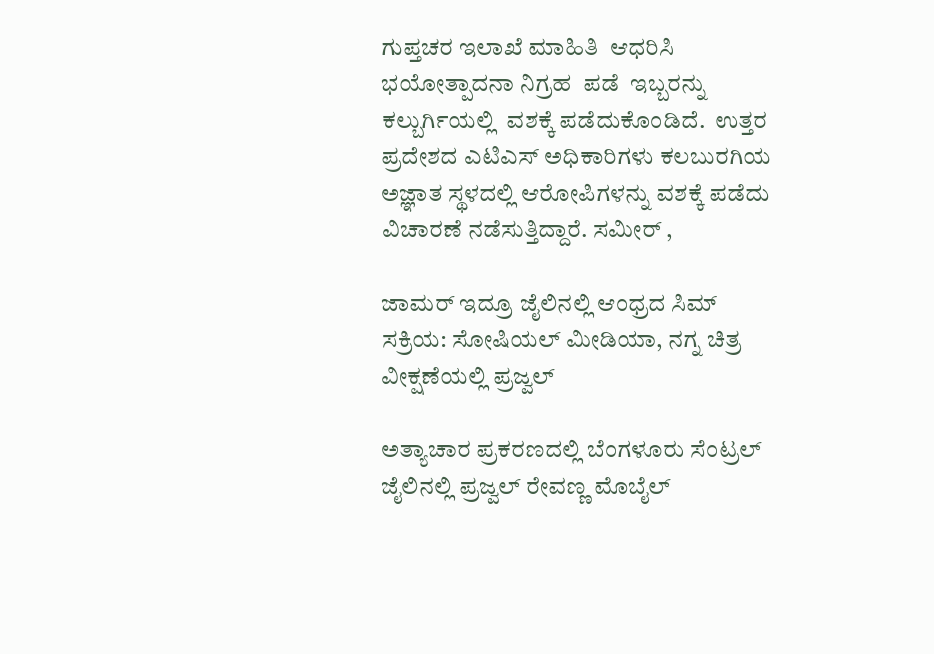ಗುಪ್ತಚರ ಇಲಾಖೆ ಮಾಹಿತಿ  ಆಧರಿಸಿ   ಭಯೋತ್ಪಾದನಾ ನಿಗ್ರಹ  ಪಡೆ  ಇಬ್ಬರನ್ನು ಕಲ್ಬುರ್ಗಿಯಲ್ಲಿ  ವಶಕ್ಕೆ ಪಡೆದುಕೊಂಡಿದೆ.  ಉತ್ತರ ಪ್ರದೇಶದ ಎಟಿಎಸ್ ಅಧಿಕಾರಿಗಳು ಕಲಬುರಗಿಯ ಅಜ್ಞಾತ ಸ್ಥಳದಲ್ಲಿ ಆರೋಪಿಗಳನ್ನು ವಶಕ್ಕೆ ಪಡೆದು ವಿಚಾರಣೆ ನಡೆಸುತ್ತಿದ್ದಾರೆ. ಸಮೀರ್ ,

ಜಾಮರ್‌ ಇದ್ರೂ ಜೈಲಿನಲ್ಲಿ ಆಂಧ್ರದ ಸಿಮ್‌ ಸಕ್ರಿಯ: ಸೋಷಿಯಲ್‌ ಮೀಡಿಯಾ, ನಗ್ನ ಚಿತ್ರ ವೀಕ್ಷಣೆಯಲ್ಲಿ ಪ್ರಜ್ವಲ್‌

ಅತ್ಯಾಚಾರ ಪ್ರಕರಣದಲ್ಲಿ ಬೆಂಗಳೂರು ಸೆಂಟ್ರಲ್‌ ಜೈಲಿನಲ್ಲಿ ಪ್ರಜ್ವಲ್‌ ರೇವಣ್ಣ ಮೊಬೈಲ್‌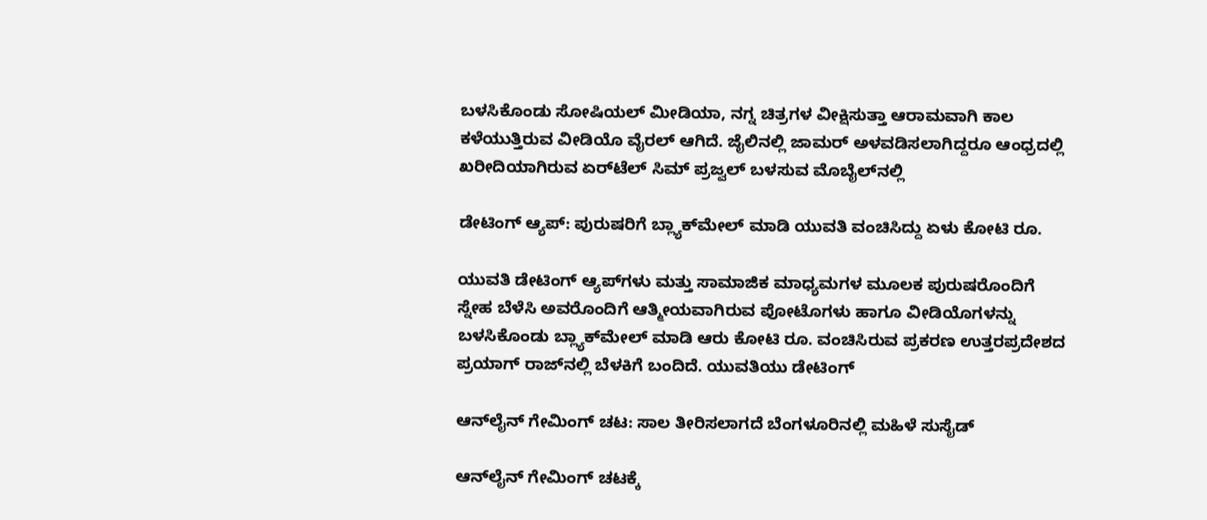ಬಳಸಿಕೊಂಡು ಸೋಷಿಯಲ್‌ ಮೀಡಿಯಾ, ನಗ್ನ ಚಿತ್ರಗಳ ವೀಕ್ಷಿಸುತ್ತಾ ಆರಾಮವಾಗಿ ಕಾಲ ಕಳೆಯುತ್ತಿರುವ ವೀಡಿಯೊ ವೈರಲ್‌ ಆಗಿದೆ. ಜೈಲಿನಲ್ಲಿ ಜಾಮರ್‌ ಅಳವಡಿಸಲಾಗಿದ್ದರೂ ಆಂಧ್ರದಲ್ಲಿ ಖರೀದಿಯಾಗಿರುವ ಏರ್‌ಟೆಲ್‌ ಸಿಮ್‌ ಪ್ರಜ್ವಲ್‌ ಬಳಸುವ ಮೊಬೈಲ್‌ನಲ್ಲಿ

ಡೇಟಿಂಗ್‌ ಆ್ಯಪ್‌: ಪುರುಷರಿಗೆ ಬ್ಲ್ಯಾಕ್‌ಮೇಲ್‌ ಮಾಡಿ ಯುವತಿ ವಂಚಿಸಿದ್ದು ಏಳು ಕೋಟಿ ರೂ.

ಯುವತಿ ಡೇಟಿಂಗ್‌ ಆ್ಯಪ್‌ಗಳು ಮತ್ತು ಸಾಮಾಜಿಕ ಮಾಧ್ಯಮಗಳ ಮೂಲಕ ಪುರುಷರೊಂದಿಗೆ ಸ್ನೇಹ ಬೆಳೆಸಿ ಅವರೊಂದಿಗೆ ಆತ್ಮೀಯವಾಗಿರುವ ಪೋಟೊಗಳು ಹಾಗೂ ವೀಡಿಯೊಗಳನ್ನು ಬಳಸಿಕೊಂಡು ಬ್ಲ್ಯಾಕ್‌ಮೇಲ್‌ ಮಾಡಿ ಆರು ಕೋಟಿ ರೂ. ವಂಚಿಸಿರುವ ಪ್ರಕರಣ ಉತ್ತರಪ್ರದೇಶದ ಪ್ರಯಾಗ್‌ ರಾಜ್‌ನಲ್ಲಿ ಬೆಳಕಿಗೆ ಬಂದಿದೆ. ಯುವತಿಯು ಡೇಟಿಂಗ್‌

ಆನ್‌ಲೈನ್ ಗೇಮಿಂಗ್ ಚಟ: ಸಾಲ ತೀರಿಸಲಾಗದೆ ಬೆಂಗಳೂರಿನಲ್ಲಿ ಮಹಿಳೆ ಸುಸೈಡ್‌

ಆನ್‌ಲೈನ್‌ ಗೇಮಿಂಗ್‌ ಚಟಕ್ಕೆ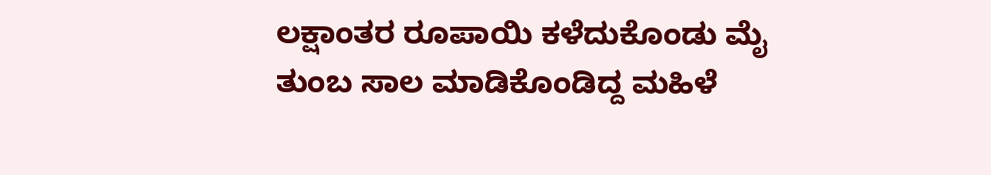ಲಕ್ಷಾಂತರ ರೂಪಾಯಿ ಕಳೆದುಕೊಂಡು ಮೈ ತುಂಬ ಸಾಲ ಮಾಡಿಕೊಂಡಿದ್ದ ಮಹಿಳೆ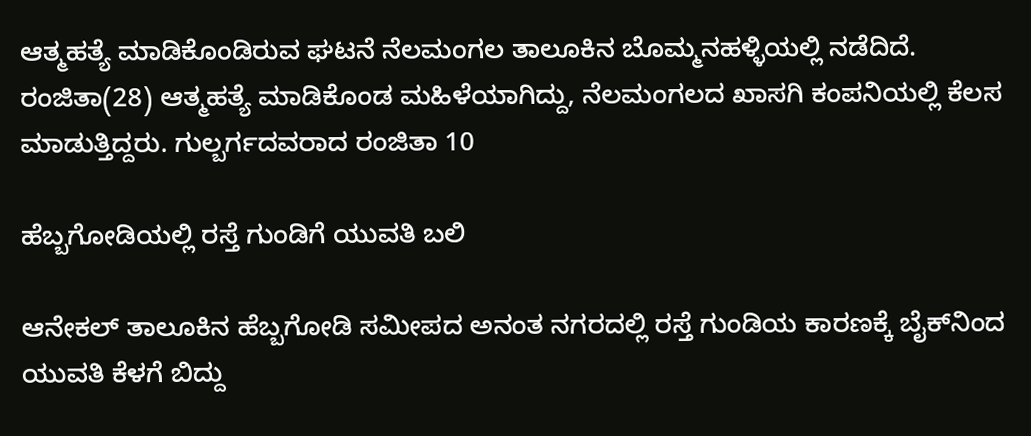ಆತ್ಮಹತ್ಯೆ ಮಾಡಿಕೊಂಡಿರುವ ಘಟನೆ ನೆಲಮಂಗಲ ತಾಲೂಕಿನ ಬೊಮ್ಮನಹಳ್ಳಿಯಲ್ಲಿ ನಡೆದಿದೆ. ರಂಜಿತಾ(28) ಆತ್ಮಹತ್ಯೆ ಮಾಡಿಕೊಂಡ ಮಹಿಳೆಯಾಗಿದ್ದು, ನೆಲಮಂಗಲದ ಖಾಸಗಿ ಕಂಪನಿಯಲ್ಲಿ ಕೆಲಸ ಮಾಡುತ್ತಿದ್ದರು. ಗುಲ್ಬರ್ಗದವರಾದ ರಂಜಿತಾ 10

ಹೆಬ್ಬಗೋಡಿಯಲ್ಲಿ ರಸ್ತೆ ಗುಂಡಿಗೆ ಯುವತಿ ಬಲಿ

ಆನೇಕಲ್ ತಾಲೂಕಿನ ಹೆಬ್ಬಗೋಡಿ ಸಮೀಪದ ಅನಂತ ನಗರದಲ್ಲಿ ರಸ್ತೆ ಗುಂಡಿಯ ಕಾರಣಕ್ಕೆ ಬೈಕ್‌ನಿಂದ ಯುವತಿ ಕೆಳಗೆ ಬಿದ್ದು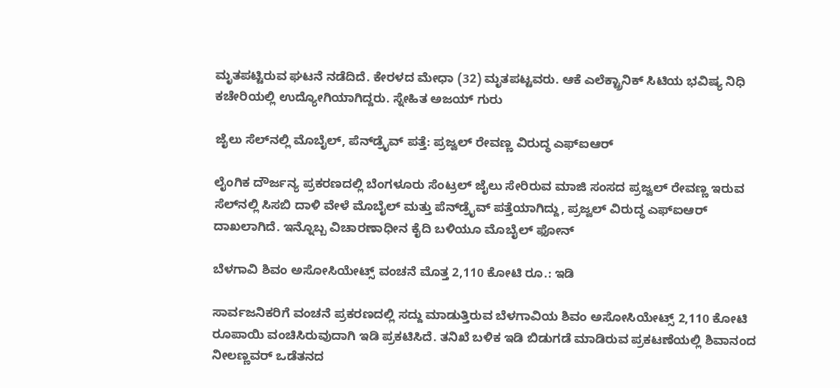ಮೃತಪಟ್ಟಿರುವ ಘಟನೆ ನಡೆದಿದೆ. ಕೇರಳದ ಮೇಧಾ (32) ಮೃತಪಟ್ಟವರು. ಆಕೆ ಎಲೆಕ್ಟ್ರಾನಿಕ್ ಸಿಟಿಯ ಭವಿಷ್ಯ ನಿಧಿ ಕಚೇರಿಯಲ್ಲಿ ಉದ್ಯೋಗಿಯಾಗಿದ್ದರು. ಸ್ನೇಹಿತ ಅಜಯ್ ಗುರು

ಜೈಲು ಸೆಲ್‌ನಲ್ಲಿ ಮೊಬೈಲ್‌, ಪೆನ್‌ಡ್ರೈವ್‌ ಪತ್ತೆ: ಪ್ರಜ್ವಲ್‌ ರೇವಣ್ಣ ವಿರುದ್ಧ ಎಫ್‌ಐಆರ್‌

ಲೈಂಗಿಕ ದೌರ್ಜನ್ಯ ಪ್ರಕರಣದಲ್ಲಿ ಬೆಂಗಳೂರು ಸೆಂಟ್ರಲ್‌ ಜೈಲು ಸೇರಿರುವ ಮಾಜಿ ಸಂಸದ ಪ್ರಜ್ವಲ್‌ ರೇವಣ್ಣ ಇರುವ ಸೆಲ್‌ನಲ್ಲಿ ಸಿಸಬಿ ದಾಳಿ ವೇಳೆ ಮೊಬೈಲ್‌ ಮತ್ತು ಪೆನ್‌ಡ್ರೈವ್‌ ಪತ್ತೆಯಾಗಿದ್ದು, ಪ್ರಜ್ವಲ್‌ ವಿರುದ್ಧ ಎಫ್‌ಐಆರ್‌ ದಾಖಲಾಗಿದೆ. ಇನ್ನೊಬ್ಬ ವಿಚಾರಣಾಧೀನ ಕೈದಿ ಬಳಿಯೂ ಮೊಬೈಲ್ ಫೋನ್‌

ಬೆಳಗಾವಿ ಶಿವಂ ಅಸೋಸಿಯೇಟ್ಸ್‌ ವಂಚನೆ ಮೊತ್ತ 2,110 ಕೋಟಿ ರೂ.: ಇಡಿ

ಸಾರ್ವಜನಿಕರಿಗೆ ವಂಚನೆ ಪ್ರಕರಣದಲ್ಲಿ ಸದ್ದು ಮಾಡುತ್ತಿರುವ ಬೆಳಗಾವಿಯ ಶಿವಂ ಅಸೋಸಿಯೇಟ್ಸ್‌ 2,110 ಕೋಟಿ ರೂಪಾಯಿ ವಂಚಿಸಿರುವುದಾಗಿ ಇಡಿ ಪ್ರಕಟಿಸಿದೆ. ತನಿಖೆ ಬಳಿಕ ಇಡಿ ಬಿಡುಗಡೆ ಮಾಡಿರುವ ಪ್ರಕಟಣೆಯಲ್ಲಿ ಶಿವಾನಂದ ನೀಲಣ್ಣವರ್ ಒಡೆತನದ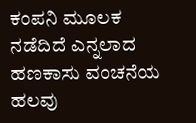ಕಂಪನಿ ಮೂಲಕ ನಡೆದಿದೆ ಎನ್ನಲಾದ ಹಣಕಾಸು ವಂಚನೆಯ ಹಲವು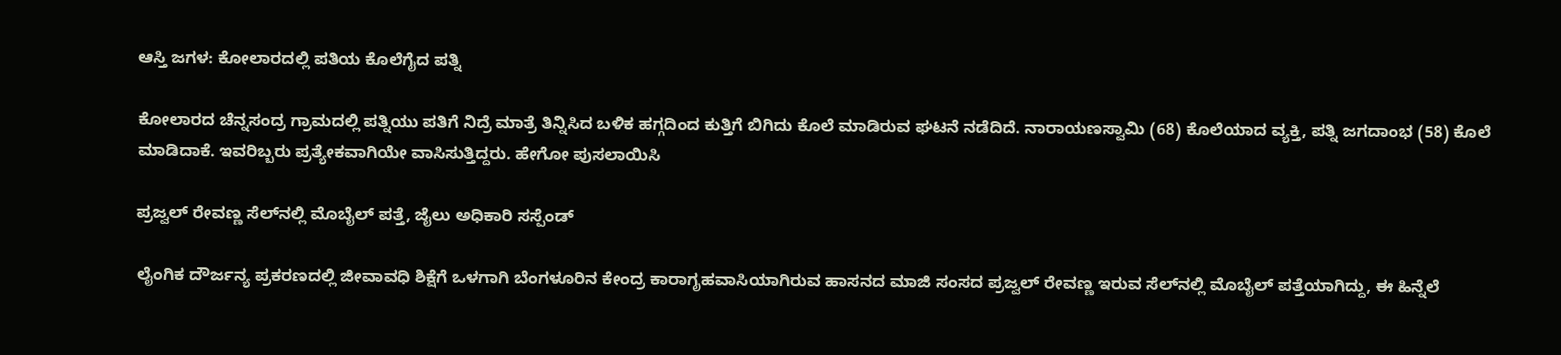ಆಸ್ತಿ ಜಗಳ: ಕೋಲಾರದಲ್ಲಿ ಪತಿಯ ಕೊಲೆಗೈದ ಪತ್ನಿ

ಕೋಲಾರದ ಚೆನ್ನಸಂದ್ರ ಗ್ರಾಮದಲ್ಲಿ ಪತ್ನಿಯು ಪತಿಗೆ ನಿದ್ರೆ ಮಾತ್ರೆ ತಿನ್ನಿಸಿದ ಬಳಿಕ ಹಗ್ಗದಿಂದ ಕುತ್ತಿಗೆ ಬಿಗಿದು ಕೊಲೆ ಮಾಡಿರುವ ಘಟನೆ ನಡೆದಿದೆ. ನಾರಾಯಣಸ್ವಾಮಿ (68) ಕೊಲೆಯಾದ ವ್ಯಕ್ತಿ, ಪತ್ನಿ ಜಗದಾಂಭ (58) ಕೊಲೆ ಮಾಡಿದಾಕೆ. ಇವರಿಬ್ಬರು ಪ್ರತ್ಯೇಕವಾಗಿಯೇ ವಾಸಿಸುತ್ತಿದ್ದರು. ಹೇಗೋ ಪುಸಲಾಯಿಸಿ

ಪ್ರಜ್ವಲ್‌ ರೇವಣ್ಣ ಸೆಲ್‌ನಲ್ಲಿ ಮೊಬೈಲ್‌ ಪತ್ತೆ, ಜೈಲು ಅಧಿಕಾರಿ ಸಸ್ಪೆಂಡ್‌

ಲೈಂಗಿಕ ದೌರ್ಜನ್ಯ ಪ್ರಕರಣದಲ್ಲಿ ಜೀವಾವಧಿ ಶಿಕ್ಷೆಗೆ ಒಳಗಾಗಿ ಬೆಂಗಳೂರಿನ ಕೇಂದ್ರ ಕಾರಾಗೃಹವಾಸಿಯಾಗಿರುವ ಹಾಸನದ ಮಾಜಿ ಸಂಸದ ಪ್ರಜ್ವಲ್‌ ರೇವಣ್ಣ ಇರುವ ಸೆಲ್‌ನಲ್ಲಿ ಮೊಬೈಲ್‌ ಪತ್ತೆಯಾಗಿದ್ದು, ಈ ಹಿನ್ನೆಲೆ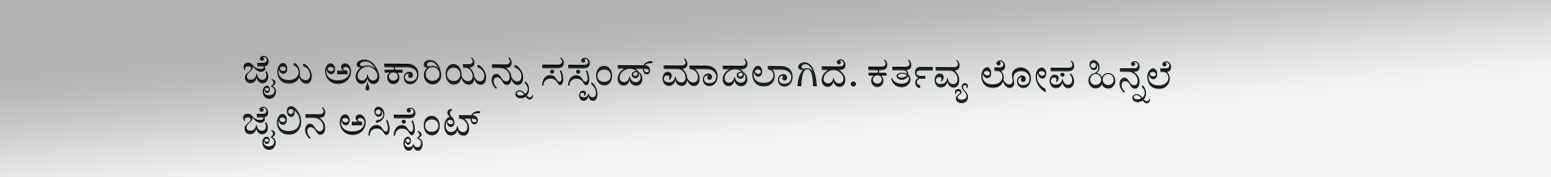ಜೈಲು ಅಧಿಕಾರಿಯನ್ನು ಸಸ್ಪೆಂಡ್‌ ಮಾಡಲಾಗಿದೆ. ಕರ್ತವ್ಯ ಲೋಪ ಹಿನ್ನೆಲೆ ಜೈಲಿನ ಅಸಿಸ್ಟೆಂಟ್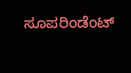ಸೂಪರಿಂಡೆಂಟ್